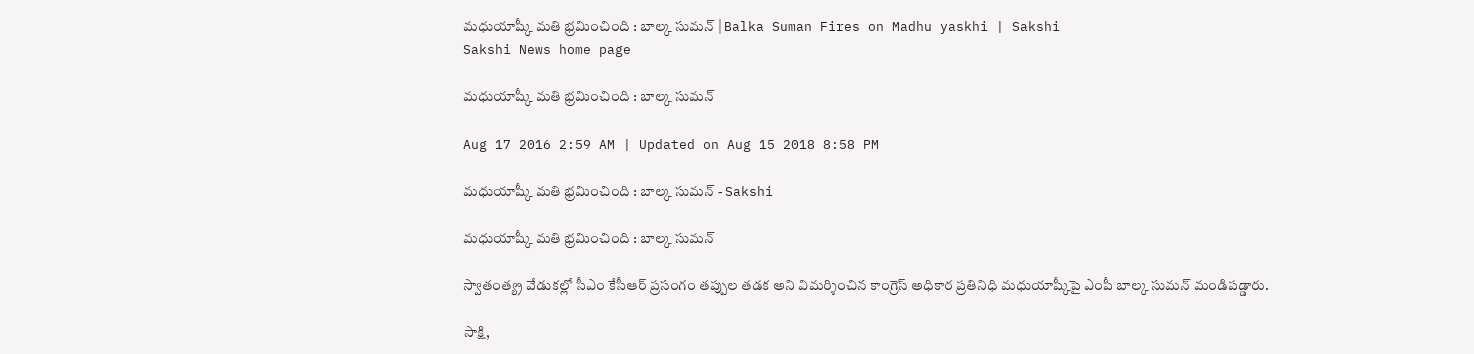మధుయాష్కీ మతి భ్రమించింది : బాల్క సుమన్ | Balka Suman Fires on Madhu yaskhi | Sakshi
Sakshi News home page

మధుయాష్కీ మతి భ్రమించింది : బాల్క సుమన్

Aug 17 2016 2:59 AM | Updated on Aug 15 2018 8:58 PM

మధుయాష్కీ మతి భ్రమించింది : బాల్క సుమన్ - Sakshi

మధుయాష్కీ మతి భ్రమించింది : బాల్క సుమన్

స్వాతంత్య్ర వేడుకల్లో సీఎం కేసీఆర్ ప్రసంగం తప్పుల తడక అని విమర్శించిన కాంగ్రెస్ అధికార ప్రతినిధి మధుయాష్కీపై ఎంపీ బాల్క సుమన్ మండిపడ్డారు.

సాక్షి,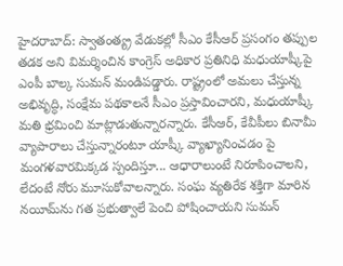హైదరాబాద్: స్వాతంత్య్ర వేడుకల్లో సీఎం కేసీఆర్ ప్రసంగం తప్పుల తడక అని విమర్శించిన కాంగ్రెస్ అధికార ప్రతినిధి మధుయాష్కీపై ఎంపీ బాల్క సుమన్ మండిపడ్డారు. రాష్ట్రంలో అమలు చేస్తున్న అభివృద్ధి, సంక్షేమ పథకాలనే సీఎం ప్రస్తావించారని, మధుయాష్కీ మతి భ్రమించి మాట్లాడుతున్నారన్నారు. కేసీఆర్, కేవీపీలు బినామీ వ్యాపారాలు చేస్తున్నారంటూ యాష్కీ వ్యాఖ్యానించడం పై మంగళవారమిక్కడ స్పందిస్తూ... ఆధారాలుంటే నిరూపించాలని, లేదంటే నోరు మూసుకోవాలన్నారు. సంఘ వ్యతిరేక శక్తిగా మారిన నయీమ్‌ను గత ప్రభుత్వాలే పెంచి పోషించాయని సుమన్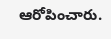ఆరోపించారు.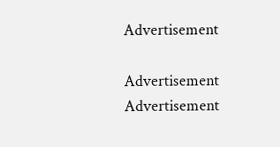Advertisement

Advertisement
Advertisement